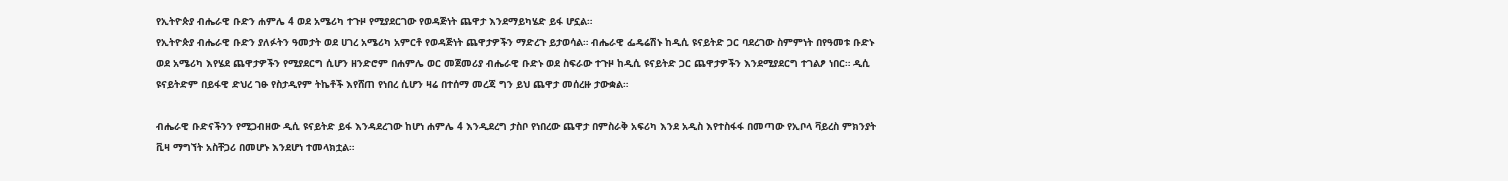የኢትዮጵያ ብሔራዊ ቡድን ሐምሌ 4 ወደ አሜሪካ ተጉዞ የሚያደርገው የወዳጅነት ጨዋታ እንደማይካሄድ ይፋ ሆኗል።
የኢትዮጵያ ብሔራዊ ቡድን ያለፉትን ዓመታት ወደ ሀገረ አሜሪካ አምርቶ የወዳጅነት ጨዋታዎችን ማድረጉ ይታወሳል። ብሔራዊ ፌዴሬሽኑ ከዲሲ ዩናይትድ ጋር ባደረገው ስምምነት በየዓመቱ ቡድኑ ወደ አሜሪካ እየሄደ ጨዋታዎችን የሚያደርግ ሲሆን ዘንድሮም በሐምሌ ወር መጀመሪያ ብሔራዊ ቡድኑ ወደ ስፍራው ተጉዞ ከዲሲ ዩናይትድ ጋር ጨዋታዎችን እንደሚያደርግ ተገልፆ ነበር። ዲሲ ዩናይትድም በይፋዊ ድህረ ገፁ የስታዲየም ትኬቶች እየሸጠ የነበረ ሲሆን ዛሬ በተሰማ መረጃ ግን ይህ ጨዋታ መሰረዙ ታውቋል።

ብሔራዊ ቡድናችንን የሚጋብዘው ዲሲ ዩናይትድ ይፋ እንዳደረገው ከሆነ ሐምሌ 4 እንዲደረግ ታስቦ የነበረው ጨዋታ በምስራቅ አፍሪካ እንደ አዲስ እየተስፋፋ በመጣው የኢቦላ ቫይረስ ምክንያት ቪዛ ማግኘት አስቸጋሪ በመሆኑ እንደሆነ ተመላክቷል።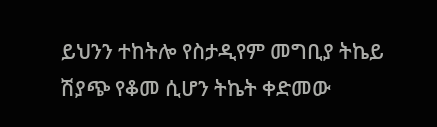ይህንን ተከትሎ የስታዲየም መግቢያ ትኬይ ሽያጭ የቆመ ሲሆን ትኬት ቀድመው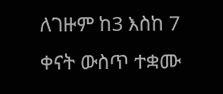ለገዙም ከ3 እስከ 7 ቀናት ውስጥ ተቋሙ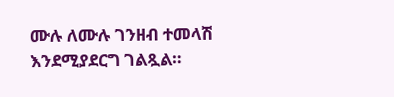ሙሉ ለሙሉ ገንዘብ ተመላሽ እንደሚያደርግ ገልጿል።